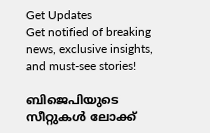Get Updates
Get notified of breaking news, exclusive insights, and must-see stories!

ബിജെപിയുടെ സീറ്റുകള്‍ ലോക്ക്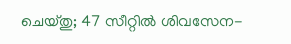ചെയ്തു; 47 സീറ്റില്‍ ശിവസേന-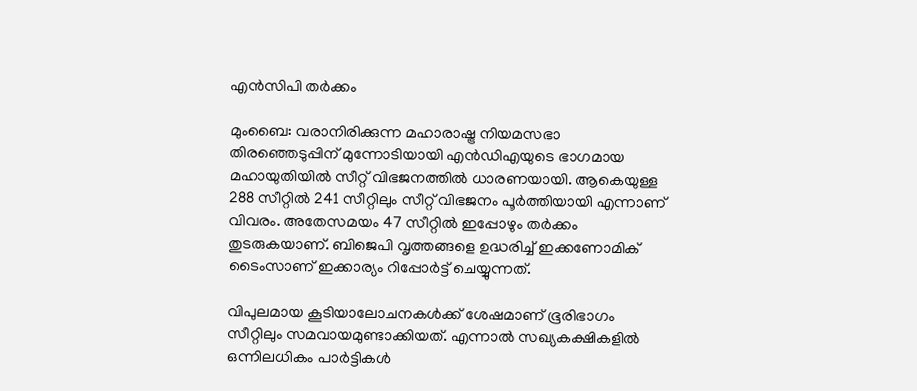എന്‍സിപി തര്‍ക്കം

മുംബൈ: വരാനിരിക്കുന്ന മഹാരാഷ്ട്ര നിയമസഭാ തിരഞ്ഞെടുപ്പിന് മുന്നോടിയായി എന്‍ഡിഎയുടെ ഭാഗമായ മഹായുതിയില്‍ സീറ്റ് വിഭജനത്തില്‍ ധാരണയായി. ആകെയുള്ള 288 സീറ്റില്‍ 241 സീറ്റിലും സീറ്റ് വിഭജനം പൂര്‍ത്തിയായി എന്നാണ് വിവരം. അതേസമയം 47 സീറ്റില്‍ ഇപ്പോഴും തര്‍ക്കം തുടരുകയാണ്. ബിജെപി വൃത്തങ്ങളെ ഉദ്ധരിച്ച് ഇക്കണോമിക് ടൈംസാണ് ഇക്കാര്യം റിപ്പോര്‍ട്ട് ചെയ്യുന്നത്.

വിപുലമായ കൂടിയാലോചനകള്‍ക്ക് ശേഷമാണ് ഭൂരിഭാഗം സീറ്റിലും സമവായമുണ്ടാക്കിയത്. എന്നാല്‍ സഖ്യകക്ഷികളില്‍ ഒന്നിലധികം പാര്‍ട്ടികള്‍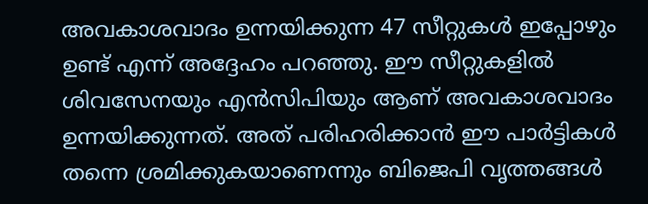അവകാശവാദം ഉന്നയിക്കുന്ന 47 സീറ്റുകള്‍ ഇപ്പോഴും ഉണ്ട് എന്ന് അദ്ദേഹം പറഞ്ഞു. ഈ സീറ്റുകളില്‍ ശിവസേനയും എന്‍സിപിയും ആണ് അവകാശവാദം ഉന്നയിക്കുന്നത്. അത് പരിഹരിക്കാന്‍ ഈ പാര്‍ട്ടികള്‍ തന്നെ ശ്രമിക്കുകയാണെന്നും ബിജെപി വൃത്തങ്ങള്‍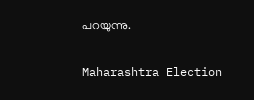പറയുന്നു.

Maharashtra Election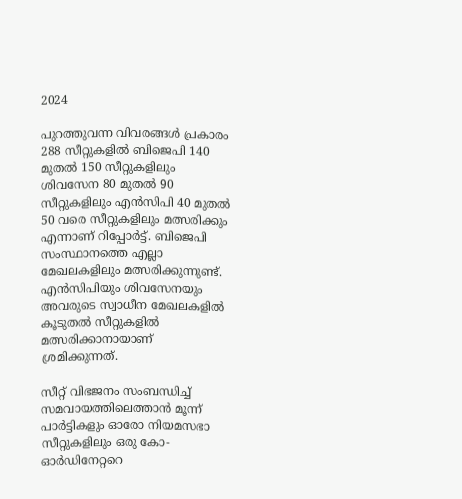2024

പുറത്തുവന്ന വിവരങ്ങള്‍ പ്രകാരം 288 സീറ്റുകളില്‍ ബിജെപി 140 മുതല്‍ 150 സീറ്റുകളിലും ശിവസേന 80 മുതല്‍ 90 സീറ്റുകളിലും എന്‍സിപി 40 മുതല്‍ 50 വരെ സീറ്റുകളിലും മത്സരിക്കും എന്നാണ് റിപ്പോര്‍ട്ട്. ബിജെപി സംസ്ഥാനത്തെ എല്ലാ മേഖലകളിലും മത്സരിക്കുന്നുണ്ട്. എന്‍സിപിയും ശിവസേനയും അവരുടെ സ്വാധീന മേഖലകളില്‍ കൂടുതല്‍ സീറ്റുകളില്‍ മത്സരിക്കാനായാണ് ശ്രമിക്കുന്നത്.

സീറ്റ് വിഭജനം സംബന്ധിച്ച് സമവായത്തിലെത്താന്‍ മൂന്ന് പാര്‍ട്ടികളും ഓരോ നിയമസഭാ സീറ്റുകളിലും ഒരു കോ-ഓര്‍ഡിനേറ്ററെ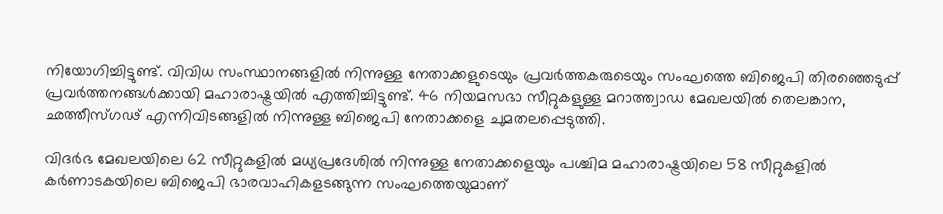നിയോഗിച്ചിട്ടുണ്ട്. വിവിധ സംസ്ഥാനങ്ങളില്‍ നിന്നുള്ള നേതാക്കളുടെയും പ്രവര്‍ത്തകരുടെയും സംഘത്തെ ബിജെപി തിരഞ്ഞെടുപ്പ് പ്രവര്‍ത്തനങ്ങള്‍ക്കായി മഹാരാഷ്ട്രയില്‍ എത്തിച്ചിട്ടുണ്ട്. 46 നിയമസഭാ സീറ്റുകളുള്ള മറാത്ത്വാഡ മേഖലയില്‍ തെലങ്കാന, ഛത്തീസ്ഗഢ് എന്നിവിടങ്ങളില്‍ നിന്നുള്ള ബിജെപി നേതാക്കളെ ചുമതലപ്പെടുത്തി.

വിദര്‍ഭ മേഖലയിലെ 62 സീറ്റുകളില്‍ മധ്യപ്രദേശില്‍ നിന്നുള്ള നേതാക്കളെയും പശ്ചിമ മഹാരാഷ്ട്രയിലെ 58 സീറ്റുകളില്‍ കര്‍ണാടകയിലെ ബിജെപി ഭാരവാഹികളടങ്ങുന്ന സംഘത്തെയുമാണ്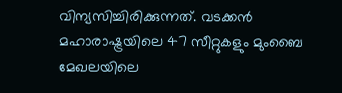വിന്യസിച്ചിരിക്കുന്നത്. വടക്കന്‍ മഹാരാഷ്ട്രയിലെ 47 സീറ്റുകളും മുംബൈ മേഖലയിലെ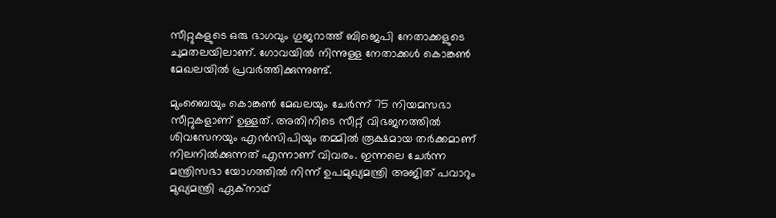സീറ്റുകളുടെ ഒരു ഭാഗവും ഗുജറാത്ത് ബിജെപി നേതാക്കളുടെ ചുമതലയിലാണ്. ഗോവയില്‍ നിന്നുള്ള നേതാക്കള്‍ കൊങ്കണ്‍ മേഖലയില്‍ പ്രവര്‍ത്തിക്കുന്നുണ്ട്.

മുംബൈയും കൊങ്കണ്‍ മേഖലയും ചേര്‍ന്ന് 75 നിയമസഭാ സീറ്റുകളാണ് ഉള്ളത്. അതിനിടെ സീറ്റ് വിഭജനത്തില്‍ ശിവസേനയും എന്‍സിപിയും തമ്മില്‍ രൂക്ഷമായ തര്‍ക്കമാണ് നിലനില്‍ക്കുന്നത് എന്നാണ് വിവരം. ഇന്നലെ ചേര്‍ന്ന മന്ത്രിസഭാ യോഗത്തില്‍ നിന്ന് ഉപമുഖ്യമന്ത്രി അജിത് പവാറും മുഖ്യമന്ത്രി ഏക്‌നാഥ്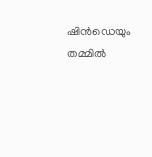ഷിന്‍ഡെയും തമ്മില്‍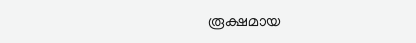രൂക്ഷമായ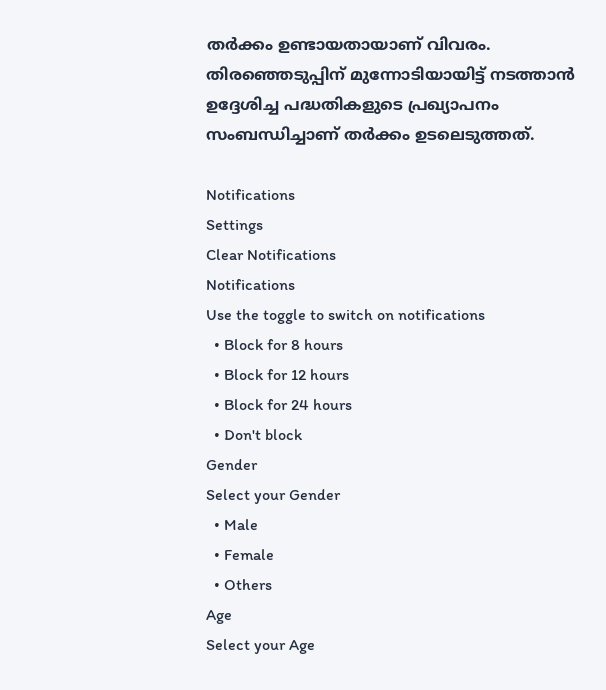തര്‍ക്കം ഉണ്ടായതായാണ് വിവരം. തിരഞ്ഞെടുപ്പിന് മുന്നോടിയായിട്ട് നടത്താന്‍ ഉദ്ദേശിച്ച പദ്ധതികളുടെ പ്രഖ്യാപനം സംബന്ധിച്ചാണ് തര്‍ക്കം ഉടലെടുത്തത്.

Notifications
Settings
Clear Notifications
Notifications
Use the toggle to switch on notifications
  • Block for 8 hours
  • Block for 12 hours
  • Block for 24 hours
  • Don't block
Gender
Select your Gender
  • Male
  • Female
  • Others
Age
Select your Age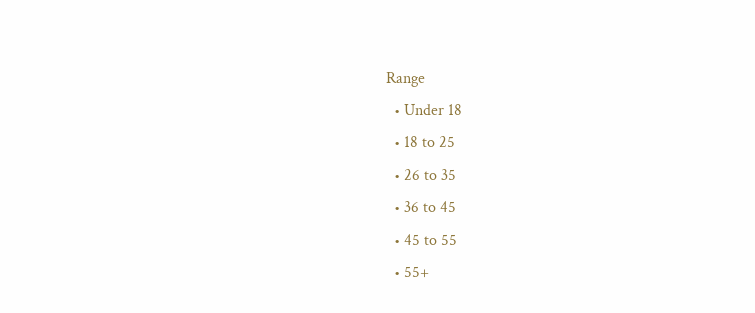Range
  • Under 18
  • 18 to 25
  • 26 to 35
  • 36 to 45
  • 45 to 55
  • 55+